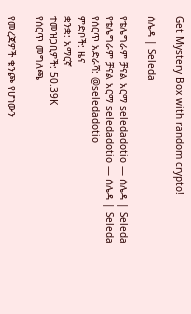Get Mystery Box with random crypto!

ሰሌዳ | Seleda

የቴሌግራም ቻናል አርማ seledadotio — ሰሌዳ | Seleda
የቴሌግራም ቻናል አርማ seledadotio — ሰሌዳ | Seleda
የሰርጥ አድራሻ: @seledadotio
ምድቦች: ዜና
ቋንቋ: አማርኛ
ተመዝጋቢዎች: 50.39K
የሰርጥ መግለጫ

የመረጃዎች ቁንጮ የሆነውን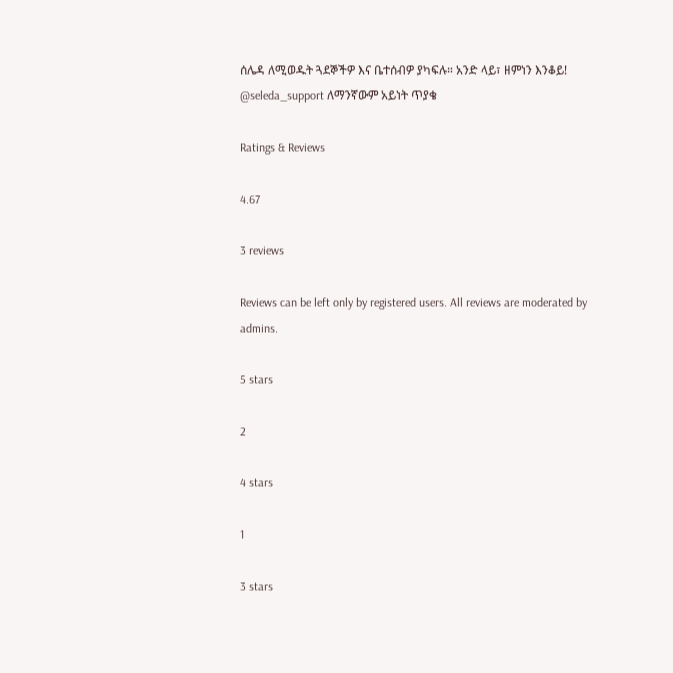ሰሌዳ ለሚወዱት ጓደኞችዎ እና ቤተሰብዎ ያካፍሉ። አንድ ላይ፣ ዘምነን እንቆይ!
@seleda_support ለማንኛውም አይነት ጥያቄ

Ratings & Reviews

4.67

3 reviews

Reviews can be left only by registered users. All reviews are moderated by admins.

5 stars

2

4 stars

1

3 stars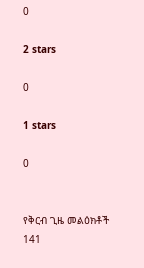0

2 stars

0

1 stars

0


የቅርብ ጊዜ መልዕክቶች 141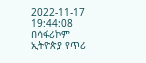2022-11-17 19:44:08
በሳፋሪኮም ኢትዮጵያ የጥሪ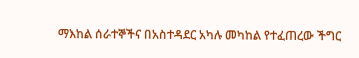ማእከል ሰራተኞችና በአስተዳደር አካሉ መካከል የተፈጠረው ችግር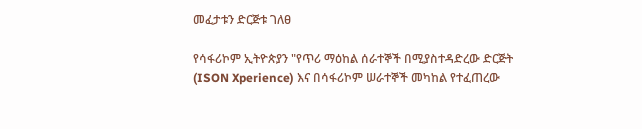መፈታቱን ድርጅቱ ገለፀ

የሳፋሪኮም ኢትዮጵያን "የጥሪ ማዕከል ሰራተኞች በሚያስተዳድረው ድርጅት (ISON Xperience) እና በሳፋሪኮም ሠራተኞች መካከል የተፈጠረው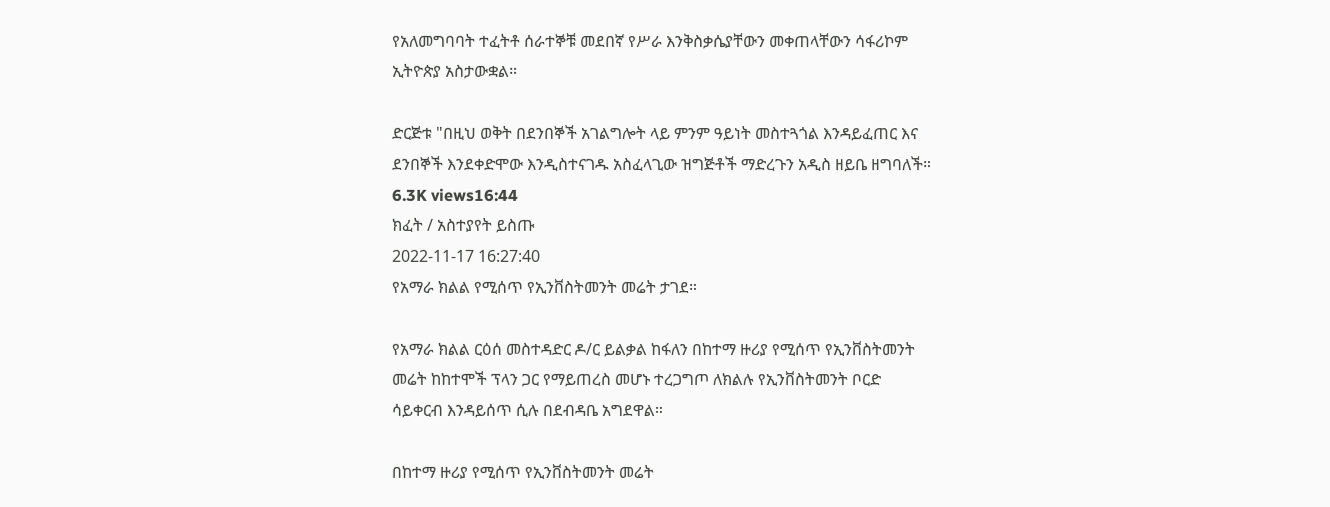የአለመግባባት ተፈትቶ ሰራተኞቹ መደበኛ የሥራ እንቅስቃሴያቸውን መቀጠላቸውን ሳፋሪኮም ኢትዮጵያ አስታውቋል።

ድርጅቱ "በዚህ ወቅት በደንበኞች አገልግሎት ላይ ምንም ዓይነት መስተጓጎል እንዳይፈጠር እና ደንበኞች እንደቀድሞው እንዲስተናገዱ አስፈላጊው ዝግጅቶች ማድረጉን አዲስ ዘይቤ ዘግባለች።
6.3K views16:44
ክፈት / አስተያየት ይስጡ
2022-11-17 16:27:40
የአማራ ክልል የሚሰጥ የኢንቨስትመንት መሬት ታገደ።

የአማራ ክልል ርዕሰ መስተዳድር ዶ/ር ይልቃል ከፋለን በከተማ ዙሪያ የሚሰጥ የኢንቨስትመንት መሬት ከከተሞች ፕላን ጋር የማይጠረስ መሆኑ ተረጋግጦ ለክልሉ የኢንቨስትመንት ቦርድ ሳይቀርብ እንዳይሰጥ ሲሉ በደብዳቤ አግደዋል።

በከተማ ዙሪያ የሚሰጥ የኢንቨስትመንት መሬት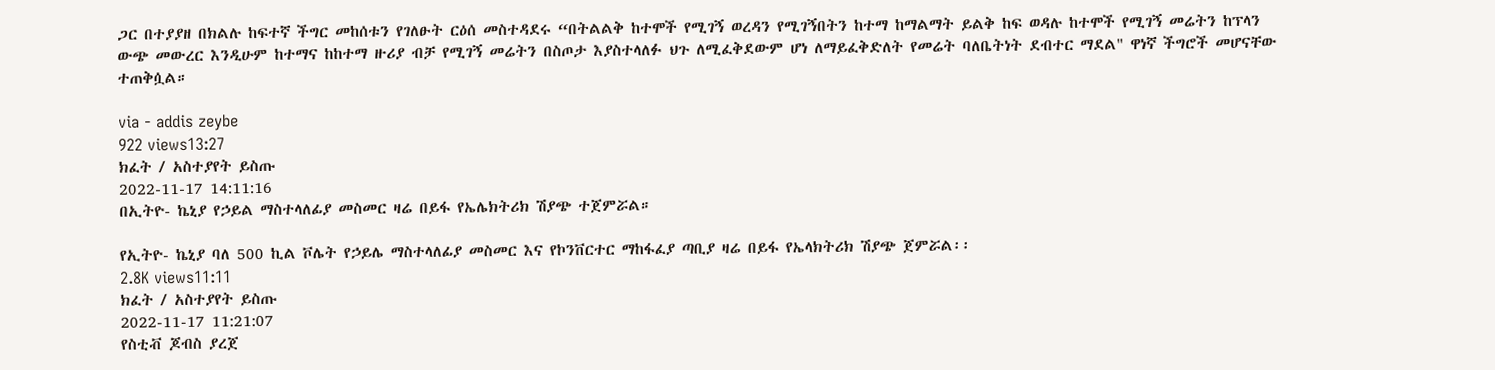ጋር በተያያዘ በክልሉ ከፍተኛ ችግር መከሰቱን የገለፁት ርዕሰ መስተዳደሩ “በትልልቅ ከተሞች የሚገኝ ወረዳን የሚገኝበትን ከተማ ከማልማት ይልቅ ከፍ ወዳሉ ከተሞች የሚገኝ መሬትን ከፕላን ውጭ መውረር እንዲሁም ከተማና ከከተማ ዙሪያ ብቻ የሚገኝ መሬትን በስጦታ እያስተላለፉ ህጉ ለሚፈቅደውም ሆነ ለማይፈቅድለት የመሬት ባለቤትነት ደብተር ማደል" ዋነኛ ችግሮች መሆናቸው ተጠቅሷል።

via - addis zeybe
922 views13:27
ክፈት / አስተያየት ይስጡ
2022-11-17 14:11:16
በኢትዮ- ኬኒያ የኃይል ማስተላለፊያ መስመር ዛሬ በይፋ የኤሌክትሪክ ሽያጭ ተጀምሯል።

የኢትዮ- ኬኒያ ባለ 500 ኪል ቮሌት የኃይሌ ማስተላለፊያ መስመር እና የኮንቨርተር ማከፋፈያ ጣቢያ ዛሬ በይፋ የኤላክትሪክ ሽያጭ ጀምሯል፡፡
2.8K views11:11
ክፈት / አስተያየት ይስጡ
2022-11-17 11:21:07
የስቲቭ ጆብስ ያረጀ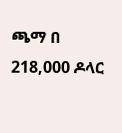ጫማ በ 218,000 ዶላር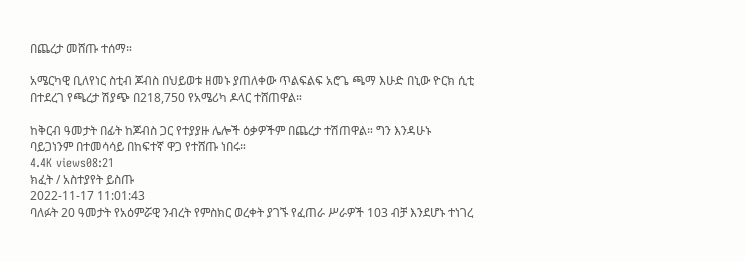በጨረታ መሸጡ ተሰማ።

አሜርካዊ ቢለየነር ስቲብ ጆብስ በህይወቱ ዘመኑ ያጠለቀው ጥልፍልፍ አሮጌ ጫማ እሁድ በኒው ዮርክ ሲቲ በተደረገ የጫረታ ሽያጭ በ218,750 የአሜሪካ ዶላር ተሸጠዋል።

ከቅርብ ዓመታት በፊት ከጆብስ ጋር የተያያዙ ሌሎች ዕቃዎችም በጨረታ ተሽጠዋል። ግን እንዳሁኑ ባይጋነንም በተመሳሳይ በከፍተኛ ዋጋ የተሸጡ ነበሩ።
4.4K views08:21
ክፈት / አስተያየት ይስጡ
2022-11-17 11:01:43
ባለፉት 20 ዓመታት የአዕምሯዊ ንብረት የምስክር ወረቀት ያገኙ የፈጠራ ሥራዎች 103 ብቻ እንደሆኑ ተነገረ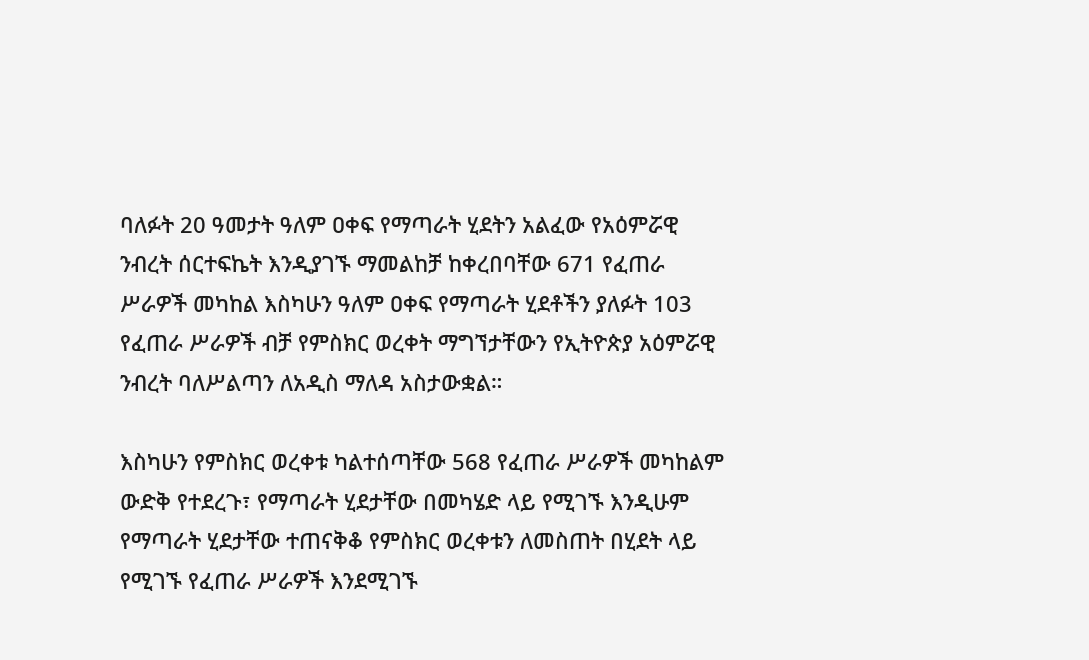ባለፉት 20 ዓመታት ዓለም ዐቀፍ የማጣራት ሂደትን አልፈው የአዕምሯዊ ንብረት ሰርተፍኬት እንዲያገኙ ማመልከቻ ከቀረበባቸው 671 የፈጠራ ሥራዎች መካከል እስካሁን ዓለም ዐቀፍ የማጣራት ሂደቶችን ያለፉት 103 የፈጠራ ሥራዎች ብቻ የምስክር ወረቀት ማግኘታቸውን የኢትዮጵያ አዕምሯዊ ንብረት ባለሥልጣን ለአዲስ ማለዳ አስታውቋል።

እስካሁን የምስክር ወረቀቱ ካልተሰጣቸው 568 የፈጠራ ሥራዎች መካከልም ውድቅ የተደረጉ፣ የማጣራት ሂደታቸው በመካሄድ ላይ የሚገኙ እንዲሁም የማጣራት ሂደታቸው ተጠናቅቆ የምስክር ወረቀቱን ለመስጠት በሂደት ላይ የሚገኙ የፈጠራ ሥራዎች እንደሚገኙ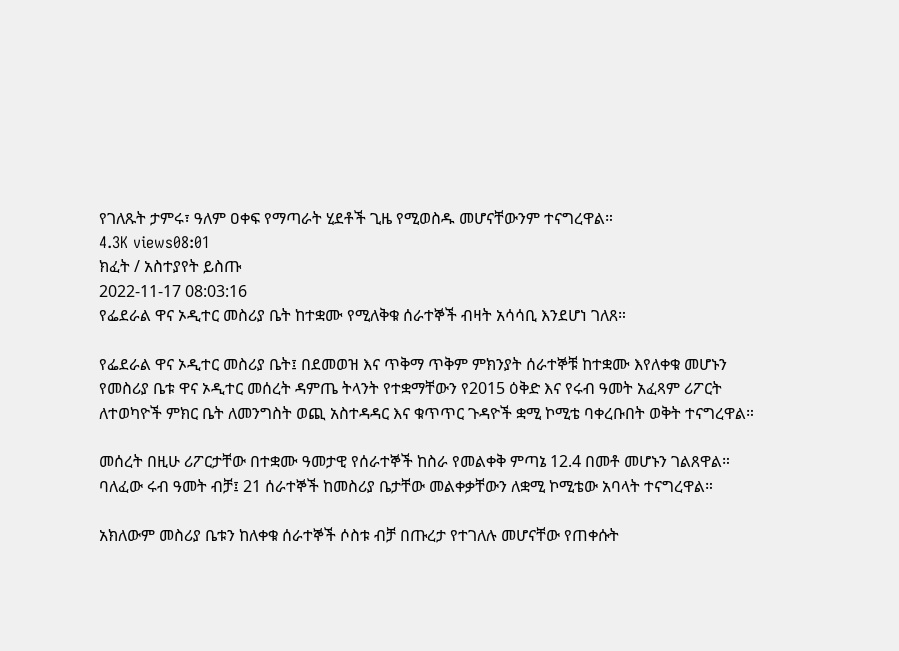የገለጹት ታምሩ፣ ዓለም ዐቀፍ የማጣራት ሂደቶች ጊዜ የሚወስዱ መሆናቸውንም ተናግረዋል።
4.3K views08:01
ክፈት / አስተያየት ይስጡ
2022-11-17 08:03:16
የፌደራል ዋና ኦዲተር መስሪያ ቤት ከተቋሙ የሚለቅቁ ሰራተኞች ብዛት አሳሳቢ እንደሆነ ገለጸ።

የፌደራል ዋና ኦዲተር መስሪያ ቤት፤ በደመወዝ እና ጥቅማ ጥቅም ምክንያት ሰራተኞቹ ከተቋሙ እየለቀቁ መሆኑን የመስሪያ ቤቱ ዋና ኦዲተር መሰረት ዳምጤ ትላንት የተቋማቸውን የ2015 ዕቅድ እና የሩብ ዓመት አፈጻም ሪፖርት ለተወካዮች ምክር ቤት ለመንግስት ወጪ አስተዳዳር እና ቁጥጥር ጉዳዮች ቋሚ ኮሚቴ ባቀረቡበት ወቅት ተናግረዋል።

መሰረት በዚሁ ሪፖርታቸው በተቋሙ ዓመታዊ የሰራተኞች ከስራ የመልቀቅ ምጣኔ 12.4 በመቶ መሆኑን ገልጸዋል።  ባለፈው ሩብ ዓመት ብቻ፤ 21 ሰራተኞች ከመስሪያ ቤታቸው መልቀቃቸውን ለቋሚ ኮሚቴው አባላት ተናግረዋል።

አክለውም መስሪያ ቤቱን ከለቀቁ ሰራተኞች ሶስቱ ብቻ በጡረታ የተገለሉ መሆናቸው የጠቀሱት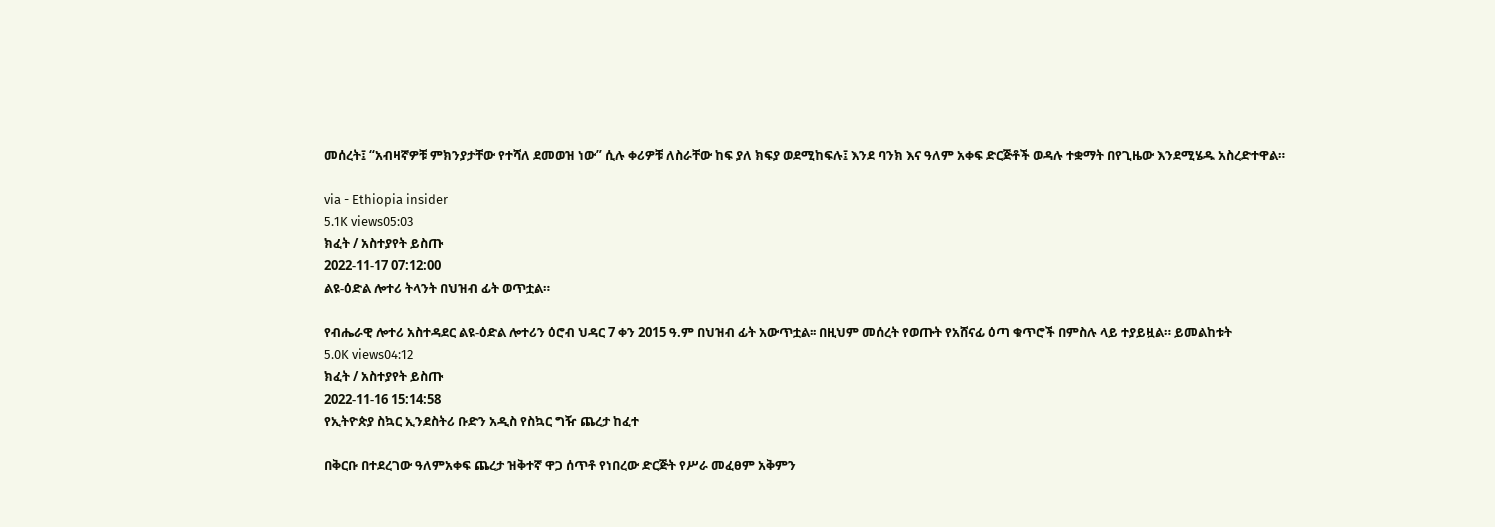መሰረት፤ “አብዛኛዎቹ ምክንያታቸው የተሻለ ደመወዝ ነው” ሲሉ ቀሪዎቹ ለስራቸው ከፍ ያለ ክፍያ ወደሚከፍሉ፤ እንደ ባንክ እና ዓለም አቀፍ ድርጅቶች ወዳሉ ተቋማት በየጊዜው እንደሚሄዱ አስረድተዋል።

via - Ethiopia insider
5.1K views05:03
ክፈት / አስተያየት ይስጡ
2022-11-17 07:12:00
ልዩ-ዕድል ሎተሪ ትላንት በህዝብ ፊት ወጥቷል።

የብሔራዊ ሎተሪ አስተዳደር ልዩ-ዕድል ሎተሪን ዕሮብ ህዳር 7 ቀን 2015 ዓ.ም በህዝብ ፊት አውጥቷል፡፡ በዚህም መሰረት የወጡት የአሸናፊ ዕጣ ቁጥሮች በምስሉ ላይ ተያይዟል። ይመልከቱት
5.0K views04:12
ክፈት / አስተያየት ይስጡ
2022-11-16 15:14:58
የኢትዮጵያ ስኳር ኢንደስትሪ ቡድን አዲስ የስኳር ግዥ ጨረታ ከፈተ

በቅርቡ በተደረገው ዓለምአቀፍ ጨረታ ዝቅተኛ ዋጋ ሰጥቶ የነበረው ድርጅት የሥራ መፈፀም አቅምን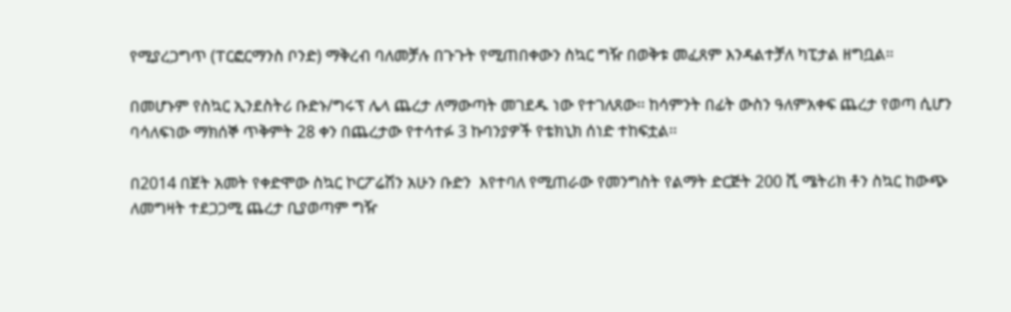የሚያረጋግጥ (ፐርፎርማንስ ቦንድ) ማቅረብ ባለመቻሉ በጉጉት የሚጠበቀውን ስኳር ግዥ በወቅቱ መፈጸም እንዳልተቻለ ካፒታል ዘግቧል።

በመሆኑም የስኳር ኢንደስትሪ ቡድኑ/ግሩፕ ሌላ ጨረታ ለማውጣት መገደዱ ነው የተገለጸው፡፡ ከሳምንት በፊት ውስን ዓለምአቀፍ ጨረታ የወጣ ሲሆን ባሳለፍነው ማክሰኞ ጥቅምት 28 ቀን በጨረታው የተሳተፉ 3 ኩባንያዎች የቴክኒክ ሰነድ ተከፍቷል፡፡

በ2014 በጀት አመት የቀድሞው ስኳር ኮርፖሬሽን አሁን ቡድን  እየተባለ የሚጠራው የመንግስት የልማት ድርጅት 200 ሺ ሜትሪክ ቶን ስኳር ከውጭ ለመግዛት ተደጋጋሚ ጨረታ ቢያወጣም ግዥ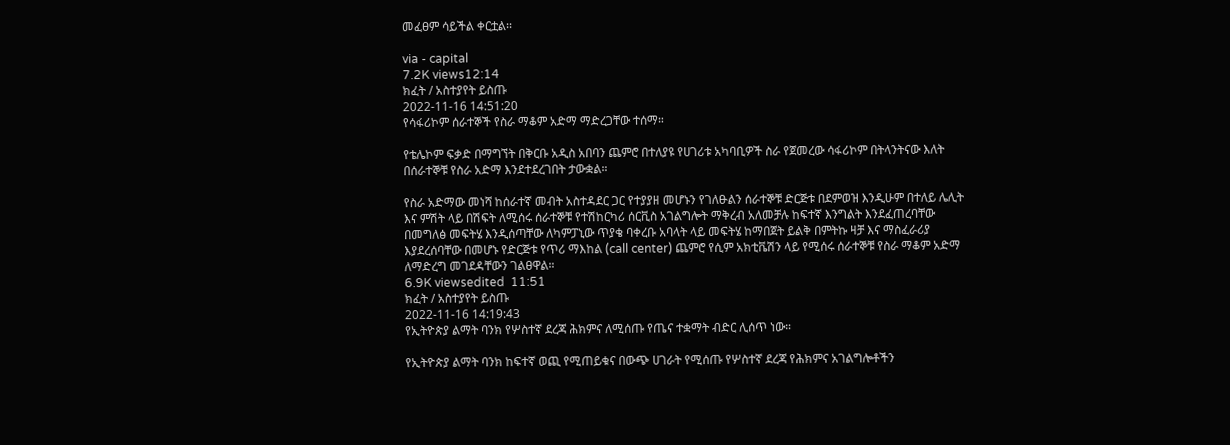መፈፀም ሳይችል ቀርቷል፡፡

via - capital
7.2K views12:14
ክፈት / አስተያየት ይስጡ
2022-11-16 14:51:20
የሳፋሪኮም ሰራተኞች የስራ ማቆም አድማ ማድረጋቸው ተሰማ።

የቴሌኮም ፍቃድ በማግኘት በቅርቡ አዲስ አበባን ጨምሮ በተለያዩ የሀገሪቱ አካባቢዎች ስራ የጀመረው ሳፋሪኮም በትላንትናው እለት በሰራተኞቹ የስራ አድማ እንደተደረገበት ታውቋል።

የስራ አድማው መነሻ ከሰራተኛ መብት አስተዳደር ጋር የተያያዘ መሆኑን የገለፁልን ሰራተኞቹ ድርጅቱ በደምወዝ እንዲሁም በተለይ ሌሊት እና ምሽት ላይ በሽፍት ለሚሰሩ ሰራተኞቹ የተሽከርካሪ ሰርቪስ አገልግሎት ማቅረብ አለመቻሉ ከፍተኛ እንግልት እንደፈጠረባቸው በመግለፅ መፍትሄ እንዲሰጣቸው ለካምፓኒው ጥያቄ ባቀረቡ አባላት ላይ መፍትሄ ከማበጀት ይልቅ በምትኩ ዛቻ እና ማስፈራሪያ እያደረሰባቸው በመሆኑ የድርጅቱ የጥሪ ማእከል (call center) ጨምሮ የሲም አክቲቬሽን ላይ የሚሰሩ ሰራተኞቹ የስራ ማቆም አድማ ለማድረግ መገደዳቸውን ገልፀዋል።
6.9K viewsedited  11:51
ክፈት / አስተያየት ይስጡ
2022-11-16 14:19:43
የኢትዮጵያ ልማት ባንክ የሦስተኛ ደረጃ ሕክምና ለሚሰጡ የጤና ተቋማት ብድር ሊሰጥ ነው።

የኢትዮጵያ ልማት ባንክ ከፍተኛ ወጪ የሚጠይቁና በውጭ ሀገራት የሚሰጡ የሦስተኛ ደረጃ የሕክምና አገልግሎቶችን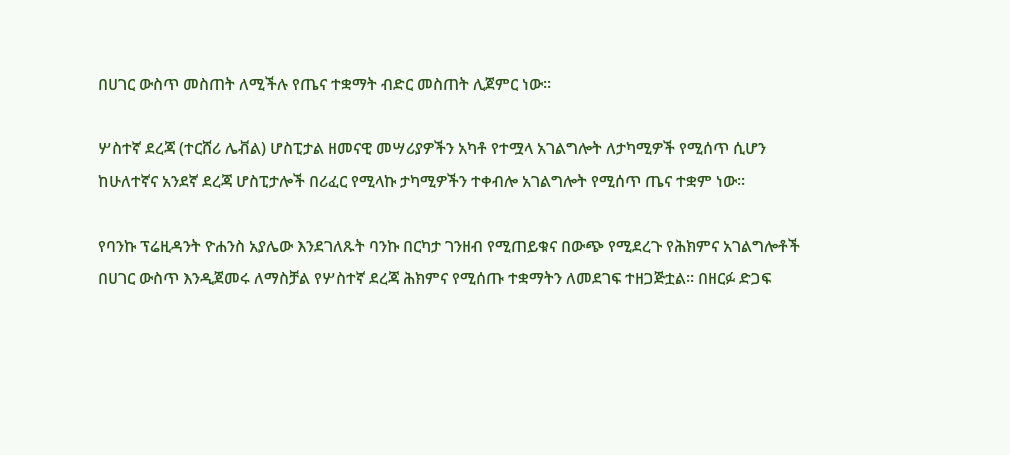በሀገር ውስጥ መስጠት ለሚችሉ የጤና ተቋማት ብድር መስጠት ሊጀምር ነው፡፡

ሦስተኛ ደረጃ (ተርሸሪ ሌቭል) ሆስፒታል ዘመናዊ መሣሪያዎችን አካቶ የተሟላ አገልግሎት ለታካሚዎች የሚሰጥ ሲሆን ከሁለተኛና አንደኛ ደረጃ ሆስፒታሎች በሪፈር የሚላኩ ታካሚዎችን ተቀብሎ አገልግሎት የሚሰጥ ጤና ተቋም ነው።

የባንኩ ፕሬዚዳንት ዮሐንስ አያሌው እንደገለጹት ባንኩ በርካታ ገንዘብ የሚጠይቁና በውጭ የሚደረጉ የሕክምና አገልግሎቶች በሀገር ውስጥ እንዲጀመሩ ለማስቻል የሦስተኛ ደረጃ ሕክምና የሚሰጡ ተቋማትን ለመደገፍ ተዘጋጅቷል፡፡ በዘርፉ ድጋፍ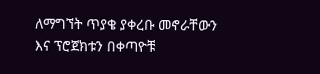ለማግኘት ጥያቄ ያቀረቡ መኖራቸውን እና ፕሮጀክቱን በቀጣዮቹ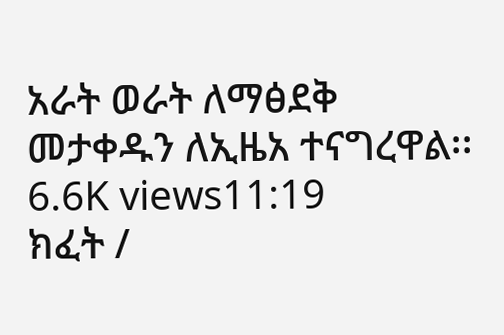አራት ወራት ለማፅደቅ መታቀዱን ለኢዜአ ተናግረዋል፡፡
6.6K views11:19
ክፈት /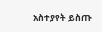አስተያየት ይስጡ